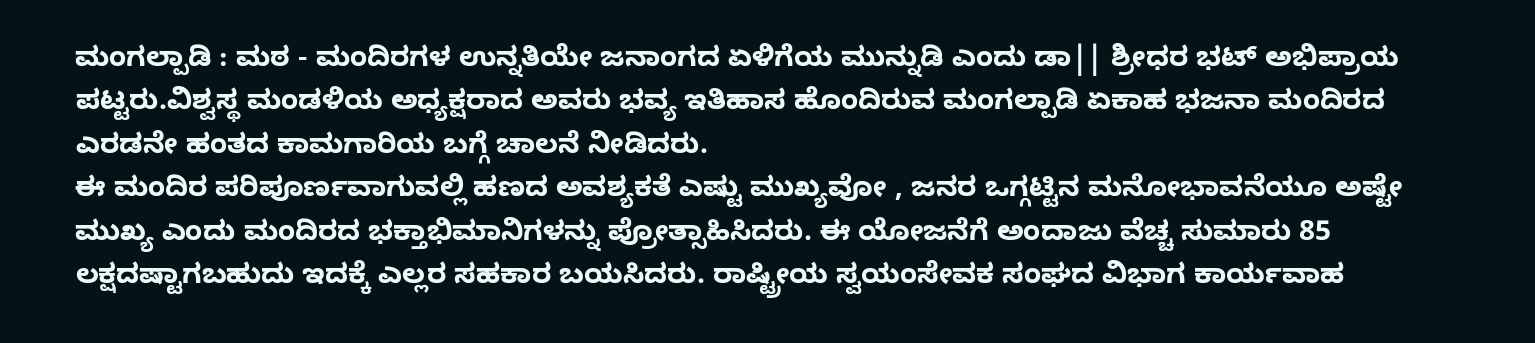ಮಂಗಲ್ಪಾಡಿ : ಮಠ - ಮಂದಿರಗಳ ಉನ್ನತಿಯೇ ಜನಾಂಗದ ಏಳಿಗೆಯ ಮುನ್ನುಡಿ ಎಂದು ಡಾ|| ಶ್ರೀಧರ ಭಟ್ ಅಭಿಪ್ರಾಯ ಪಟ್ಟರು.ವಿಶ್ವಸ್ಥ ಮಂಡಳಿಯ ಅಧ್ಯಕ್ಷರಾದ ಅವರು ಭವ್ಯ ಇತಿಹಾಸ ಹೊಂದಿರುವ ಮಂಗಲ್ಪಾಡಿ ಏಕಾಹ ಭಜನಾ ಮಂದಿರದ ಎರಡನೇ ಹಂತದ ಕಾಮಗಾರಿಯ ಬಗ್ಗೆ ಚಾಲನೆ ನೀಡಿದರು.
ಈ ಮಂದಿರ ಪರಿಪೂರ್ಣವಾಗುವಲ್ಲಿ ಹಣದ ಅವಶ್ಯಕತೆ ಎಷ್ಟು ಮುಖ್ಯವೋ , ಜನರ ಒಗ್ಗಟ್ಟಿನ ಮನೋಭಾವನೆಯೂ ಅಷ್ಟೇ ಮುಖ್ಯ ಎಂದು ಮಂದಿರದ ಭಕ್ತಾಭಿಮಾನಿಗಳನ್ನು ಪ್ರೋತ್ಸಾಹಿಸಿದರು. ಈ ಯೋಜನೆಗೆ ಅಂದಾಜು ವೆಚ್ಚ ಸುಮಾರು 85 ಲಕ್ಷದಷ್ಟಾಗಬಹುದು ಇದಕ್ಕೆ ಎಲ್ಲರ ಸಹಕಾರ ಬಯಸಿದರು. ರಾಷ್ಟ್ರೀಯ ಸ್ವಯಂಸೇವಕ ಸಂಘದ ವಿಭಾಗ ಕಾರ್ಯವಾಹ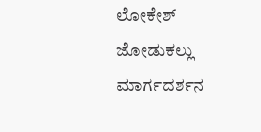ಲೋಕೇಶ್ ಜೋಡುಕಲ್ಲು ಮಾರ್ಗದರ್ಶನ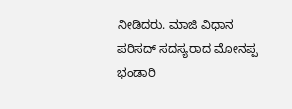ನೀಡಿದರು. ಮಾಜಿ ವಿಧಾನ ಪರಿಸದ್ ಸದಸ್ಯರಾದ ಮೋನಪ್ಪ ಭಂಡಾರಿ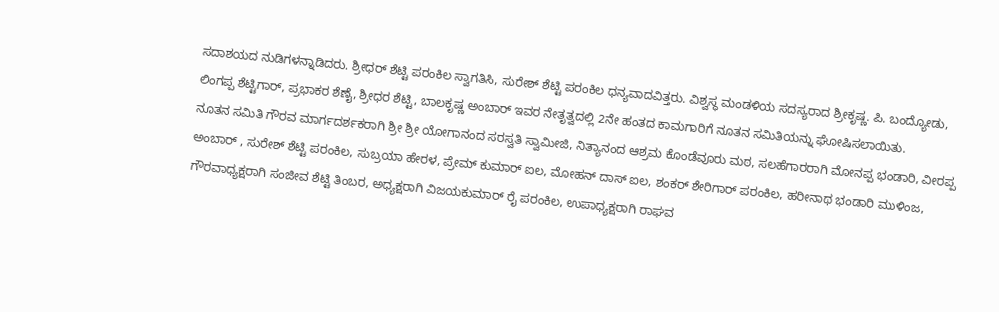ಸದಾಶಯದ ನುಡಿಗಳನ್ನಾಡಿದರು. ಶ್ರೀಧರ್ ಶೆಟ್ಟಿ ಪರಂಕಿಲ ಸ್ವಾಗತಿಸಿ, ಸುರೇಶ್ ಶೆಟ್ಟಿ ಪರಂಕಿಲ ಧನ್ಯವಾದವಿತ್ತರು. ವಿಶ್ವಸ್ಥ ಮಂಡಳಿಯ ಸದಸ್ಯರಾದ ಶ್ರೀಕೃಷ್ಣ. ಪಿ. ಬಂದ್ಯೋಡು, ಲಿಂಗಪ್ಪ ಶೆಟ್ಟಿಗಾರ್, ಪ್ರಭಾಕರ ಶೆಣೈ, ಶ್ರೀಧರ ಶೆಟ್ಟಿ, ಬಾಲಕೃಷ್ಣ ಅಂಬಾರ್ ಇವರ ನೇತೃತ್ವದಲ್ಲಿ 2ನೇ ಹಂತದ ಕಾಮಗಾರಿಗೆ ನೂತನ ಸಮಿತಿಯನ್ನು ಘೋಷಿಸಲಾಯಿತು.
ನೂತನ ಸಮಿತಿ ಗೌರವ ಮಾರ್ಗದರ್ಶಕರಾಗಿ ಶ್ರೀ ಶ್ರೀ ಯೋಗಾನಂದ ಸರಸ್ವತಿ ಸ್ವಾಮೀಜಿ, ನಿತ್ಯಾನಂದ ಆಶ್ರಮ ಕೊಂಡೆವೂರು ಮಠ, ಸಲಹೆಗಾರರಾಗಿ ಮೋನಪ್ಪ ಭಂಡಾರಿ, ವೀರಪ್ಪ ಅಂಬಾರ್ , ಸುರೇಶ್ ಶೆಟ್ಟಿ ಪರಂಕಿಲ, ಸುಬ್ರಯಾ ಹೇರಳ, ಪ್ರೇಮ್ ಕುಮಾರ್ ಐಲ, ಮೋಹನ್ ದಾಸ್ ಐಲ, ಶಂಕರ್ ಶೇರಿಗಾರ್ ಪರಂಕಿಲ, ಹರೀನಾಥ ಭಂಡಾರಿ ಮುಳಿಂಜ, ಗೌರವಾಧ್ಯಕ್ಷರಾಗಿ ಸಂಜೀವ ಶೆಟ್ಟಿ ತಿಂಬರ, ಅಧ್ಯಕ್ಷರಾಗಿ ವಿಜಯಕುಮಾರ್ ರೈ ಪರಂಕಿಲ, ಉಪಾಧ್ಯಕ್ಷರಾಗಿ ರಾಘವ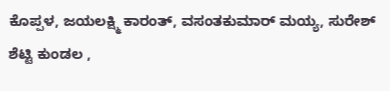ಕೊಪ್ಪಳ, ಜಯಲಕ್ಷ್ಮಿ ಕಾರಂತ್, ವಸಂತಕುಮಾರ್ ಮಯ್ಯ, ಸುರೇಶ್ ಶೆಟ್ಟಿ ಕುಂಡಲ ,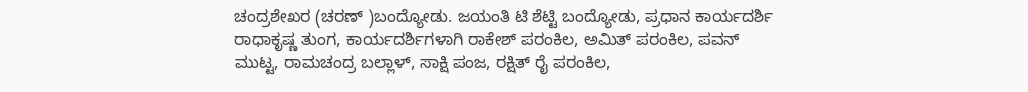ಚಂದ್ರಶೇಖರ (ಚರಣ್ )ಬಂದ್ಯೋಡು. ಜಯಂತಿ ಟಿ ಶೆಟ್ಟಿ ಬಂದ್ಯೋಡು, ಪ್ರಧಾನ ಕಾರ್ಯದರ್ಶಿ ರಾಧಾಕೃಷ್ಣ ತುಂಗ, ಕಾರ್ಯದರ್ಶಿಗಳಾಗಿ ರಾಕೇಶ್ ಪರಂಕಿಲ, ಅಮಿತ್ ಪರಂಕಿಲ, ಪವನ್ ಮುಟ್ಟ, ರಾಮಚಂದ್ರ ಬಲ್ಲಾಳ್, ಸಾಕ್ಷಿ ಪಂಜ, ರಕ್ಷಿತ್ ರೈ ಪರಂಕಿಲ,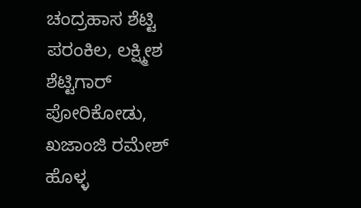ಚಂದ್ರಹಾಸ ಶೆಟ್ಟಿ ಪರಂಕಿಲ, ಲಕ್ಷ್ಮೀಶ ಶೆಟ್ಟಿಗಾರ್ ಪೋರಿಕೋಡು, ಖಜಾಂಜಿ ರಮೇಶ್ ಹೊಳ್ಳ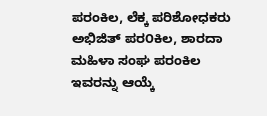ಪರಂಕಿಲ, ಲೆಕ್ಕ ಪರಿಶೋಧಕರು ಅಭಿಜಿತ್ ಪರ೦ಕಿಲ, ಶಾರದಾ ಮಹಿಳಾ ಸಂಘ ಪರಂಕಿಲ ಇವರನ್ನು ಆಯ್ಕೆ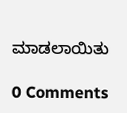ಮಾಡಲಾಯಿತು

0 Comments